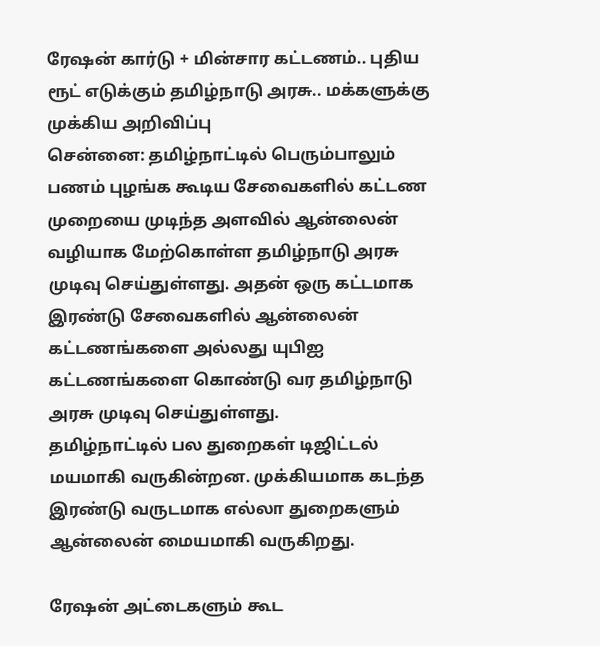ரேஷன் கார்டு + மின்சார கட்டணம்.. புதிய ரூட் எடுக்கும் தமிழ்நாடு அரசு.. மக்களுக்கு முக்கிய அறிவிப்பு
சென்னை: தமிழ்நாட்டில் பெரும்பாலும் பணம் புழங்க கூடிய சேவைகளில் கட்டண முறையை முடிந்த அளவில் ஆன்லைன் வழியாக மேற்கொள்ள தமிழ்நாடு அரசு முடிவு செய்துள்ளது. அதன் ஒரு கட்டமாக இரண்டு சேவைகளில் ஆன்லைன் கட்டணங்களை அல்லது யுபிஐ கட்டணங்களை கொண்டு வர தமிழ்நாடு அரசு முடிவு செய்துள்ளது.
தமிழ்நாட்டில் பல துறைகள் டிஜிட்டல் மயமாகி வருகின்றன. முக்கியமாக கடந்த இரண்டு வருடமாக எல்லா துறைகளும் ஆன்லைன் மையமாகி வருகிறது.

ரேஷன் அட்டைகளும் கூட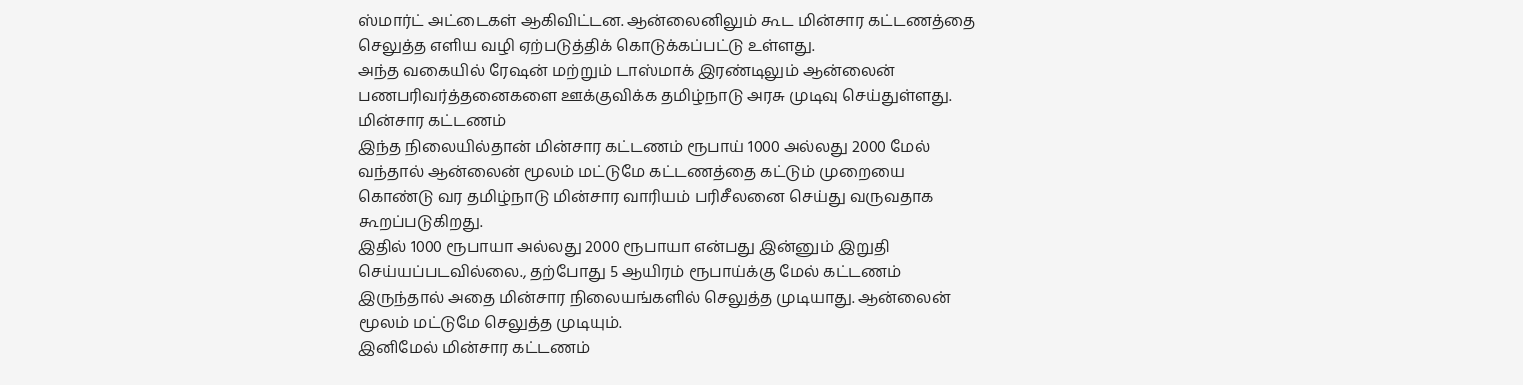ஸ்மார்ட் அட்டைகள் ஆகிவிட்டன. ஆன்லைனிலும் கூட மின்சார கட்டணத்தை செலுத்த எளிய வழி ஏற்படுத்திக் கொடுக்கப்பட்டு உள்ளது.
அந்த வகையில் ரேஷன் மற்றும் டாஸ்மாக் இரண்டிலும் ஆன்லைன் பணபரிவர்த்தனைகளை ஊக்குவிக்க தமிழ்நாடு அரசு முடிவு செய்துள்ளது.
மின்சார கட்டணம்
இந்த நிலையில்தான் மின்சார கட்டணம் ரூபாய் 1000 அல்லது 2000 மேல் வந்தால் ஆன்லைன் மூலம் மட்டுமே கட்டணத்தை கட்டும் முறையை கொண்டு வர தமிழ்நாடு மின்சார வாரியம் பரிசீலனை செய்து வருவதாக கூறப்படுகிறது.
இதில் 1000 ரூபாயா அல்லது 2000 ரூபாயா என்பது இன்னும் இறுதி செய்யப்படவில்லை., தற்போது 5 ஆயிரம் ரூபாய்க்கு மேல் கட்டணம் இருந்தால் அதை மின்சார நிலையங்களில் செலுத்த முடியாது. ஆன்லைன் மூலம் மட்டுமே செலுத்த முடியும்.
இனிமேல் மின்சார கட்டணம்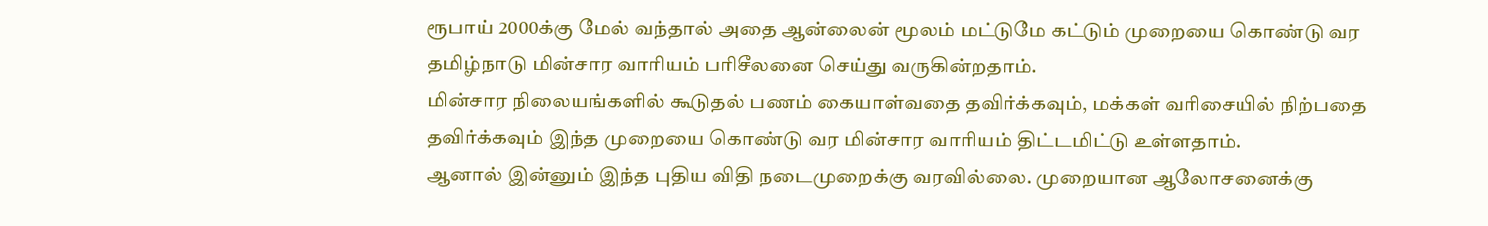ரூபாய் 2000க்கு மேல் வந்தால் அதை ஆன்லைன் மூலம் மட்டுமே கட்டும் முறையை கொண்டு வர தமிழ்நாடு மின்சார வாரியம் பரிசீலனை செய்து வருகின்றதாம்.
மின்சார நிலையங்களில் கூடுதல் பணம் கையாள்வதை தவிர்க்கவும், மக்கள் வரிசையில் நிற்பதை தவிர்க்கவும் இந்த முறையை கொண்டு வர மின்சார வாரியம் திட்டமிட்டு உள்ளதாம்.
ஆனால் இன்னும் இந்த புதிய விதி நடைமுறைக்கு வரவில்லை. முறையான ஆலோசனைக்கு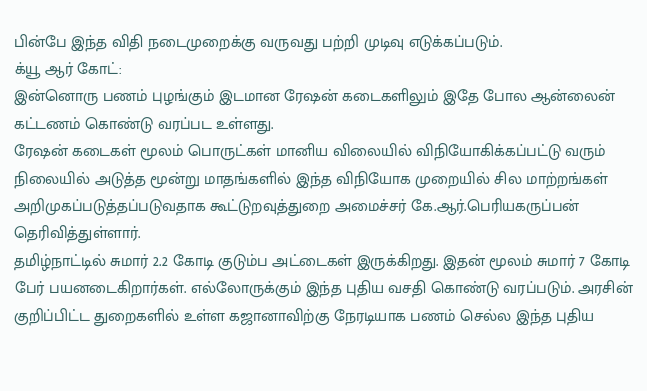பின்பே இந்த விதி நடைமுறைக்கு வருவது பற்றி முடிவு எடுக்கப்படும்.
க்யூ ஆர் கோட்:
இன்னொரு பணம் புழங்கும் இடமான ரேஷன் கடைகளிலும் இதே போல ஆன்லைன் கட்டணம் கொண்டு வரப்பட உள்ளது.
ரேஷன் கடைகள் மூலம் பொருட்கள் மானிய விலையில் விநியோகிக்கப்பட்டு வரும் நிலையில் அடுத்த மூன்று மாதங்களில் இந்த விநியோக முறையில் சில மாற்றங்கள் அறிமுகப்படுத்தப்படுவதாக கூட்டுறவுத்துறை அமைச்சர் கே.ஆர்.பெரியகருப்பன் தெரிவித்துள்ளார்.
தமிழ்நாட்டில் சுமார் 2.2 கோடி குடும்ப அட்டைகள் இருக்கிறது. இதன் மூலம் சுமார் 7 கோடி பேர் பயனடைகிறார்கள். எல்லோருக்கும் இந்த புதிய வசதி கொண்டு வரப்படும். அரசின் குறிப்பிட்ட துறைகளில் உள்ள கஜானாவிற்கு நேரடியாக பணம் செல்ல இந்த புதிய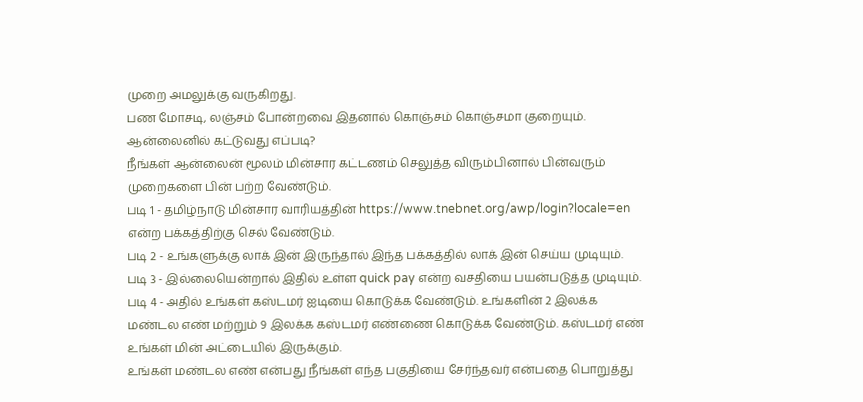முறை அமலுக்கு வருகிறது.
பண மோசடி, லஞ்சம் போன்றவை இதனால் கொஞ்சம் கொஞ்சமா குறையும்.
ஆன்லைனில் கட்டுவது எப்படி?
நீங்கள் ஆன்லைன் மூலம் மின்சார கட்டணம் செலுத்த விரும்பினால் பின்வரும் முறைகளை பின் பற்ற வேண்டும்.
படி 1 - தமிழ்நாடு மின்சார வாரியத்தின் https://www.tnebnet.org/awp/login?locale=en என்ற பக்கத்திற்கு செல் வேண்டும்.
படி 2 - உங்களுக்கு லாக் இன் இருந்தால் இந்த பக்கத்தில் லாக் இன் செய்ய முடியும்.
படி 3 - இல்லையென்றால் இதில் உள்ள quick pay என்ற வசதியை பயன்படுத்த முடியும்.
படி 4 - அதில் உங்கள் கஸ்டமர் ஐடியை கொடுக்க வேண்டும். உங்களின் 2 இலக்க மண்டல எண் மற்றும் 9 இலக்க கஸ்டமர் எண்ணை கொடுக்க வேண்டும். கஸ்டமர் எண் உங்கள் மின் அட்டையில் இருக்கும்.
உங்கள் மண்டல எண் என்பது நீங்கள் எந்த பகுதியை சேர்ந்தவர் என்பதை பொறுத்து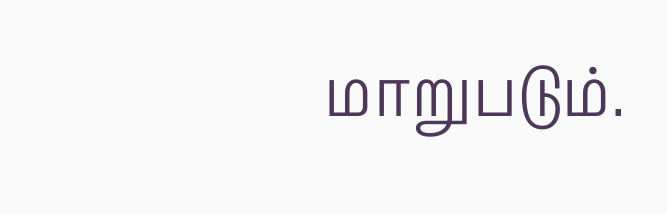மாறுபடும்.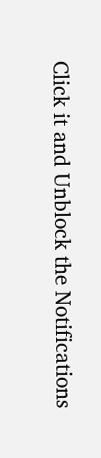Click it and Unblock the Notifications